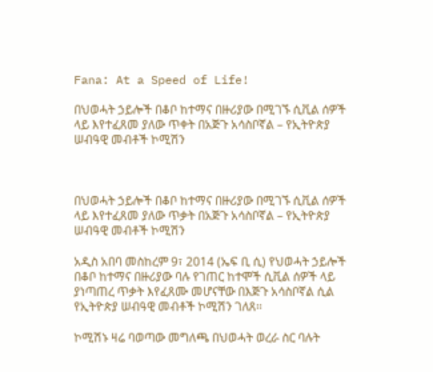Fana: At a Speed of Life!

በህወሓት ኃይሎች በቆቦ ከተማና በዙሪያው በሚገኙ ሲቪል ሰዎች ላይ እየተፈጸመ ያለው ጥቀት በአጅጉ አሳስቦኛል – የኢትዮጵያ ሠብዓዊ መብቶች ኮሚሽን



በህወሓት ኃይሎች በቆቦ ከተማና በዙሪያው በሚገኙ ሲቪል ሰዎች ላይ እየተፈጸመ ያለው ጥቃት በአጅጉ አሳስቦኛል – የኢትዮጵያ ሠብዓዊ መብቶች ኮሚሽን

አዲስ አበባ መስከረም 9፣ 2014 (ኤፍ ቢ ሲ) የህወሓት ኃይሎች በቆቦ ከተማና በዙሪያው ባሉ የገጠር ከተሞች ሲቪል ሰዎች ላይ ያነጣጠረ ጥቃት እየፈጸሙ መሆናቸው በእጅጉ አሳስቦኛል ሲል የኢትዮጵያ ሠብዓዊ መብቶች ኮሚሽን ገለጸ፡፡

ኮሚሽኑ ዛሬ ባወጣው መግለጫ በህወሓት ወረራ ስር ባሉት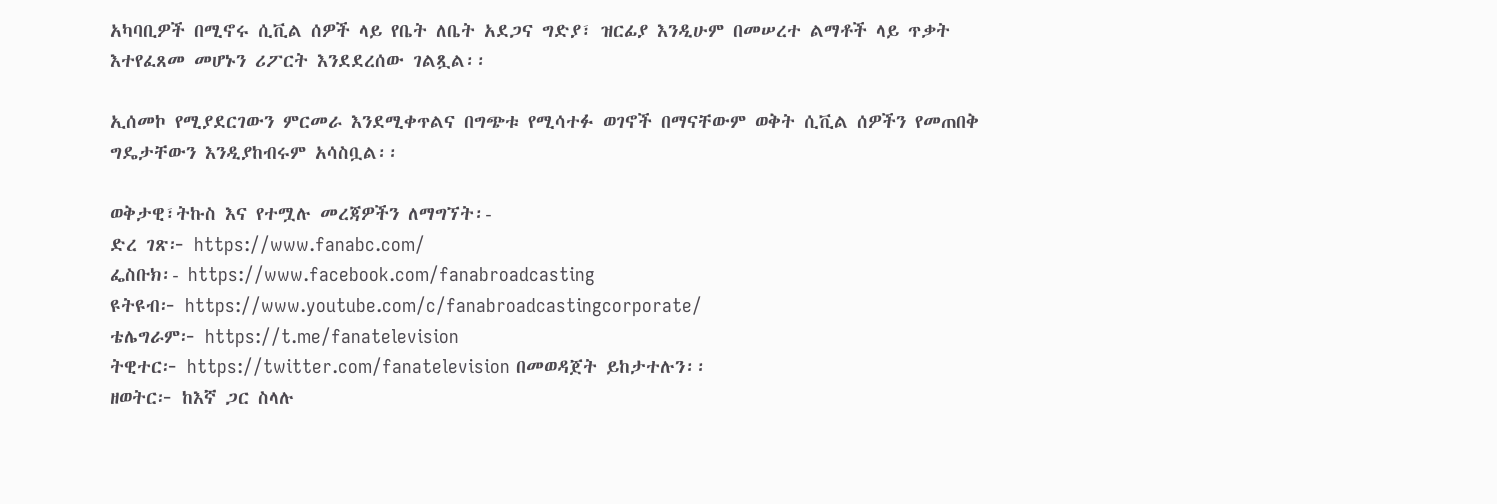አካባቢዎች በሚኖሩ ሲቪል ሰዎች ላይ የቤት ለቤት አደጋና ግድያ፣ ዝርፊያ እንዲሁም በመሠረተ ልማቶች ላይ ጥቃት እተየፈጸመ መሆኑን ሪፖርት እንደደረሰው ገልጿል፡፡

ኢሰመኮ የሚያደርገውን ምርመራ እንደሚቀጥልና በግጭቱ የሚሳተፉ ወገኖች በማናቸውም ወቅት ሲቪል ሰዎችን የመጠበቅ ግዴታቸውን እንዲያከብሩም አሳስቧል፡፡

ወቅታዊ፣ትኩስ እና የተሟሉ መረጃዎችን ለማግኘት፡-
ድረ ገጽ፦ https://www.fanabc.com/
ፌስቡክ፡- https://www.facebook.com/fanabroadcasting
ዩትዩብ፦ https://www.youtube.com/c/fanabroadcastingcorporate/
ቴሌግራም፦ https://t.me/fanatelevision
ትዊተር፦ https://twitter.com/fanatelevision በመወዳጀት ይከታተሉን፡፡
ዘወትር፦ ከእኛ ጋር ስላሉ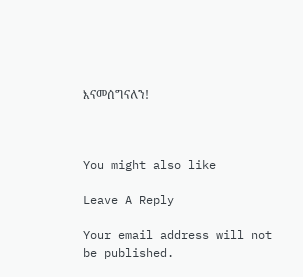እናመሰግናለን!



You might also like

Leave A Reply

Your email address will not be published.